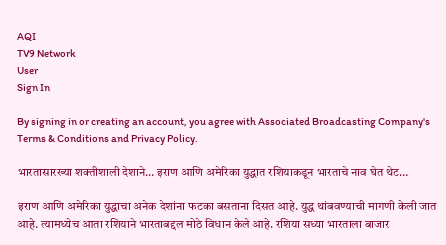AQI
TV9 Network
User
Sign In

By signing in or creating an account, you agree with Associated Broadcasting Company's Terms & Conditions and Privacy Policy.

भारतासारख्या शक्तीशाली देशाने… इराण आणि अमेरिका युद्धात रशियाकडून भारताचे नाव घेत थेट…

इराण आणि अमेरिका युद्धाचा अनेक देशांना फटका बसताना दिसत आहे. युद्ध थांबवण्याची मागणी केली जात आहे. त्यामध्येच आता रशियाने भारताबद्दल मोठे विधान केले आहे. रशिया सध्या भारताला बाजार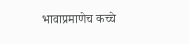भावाप्रमाणेच कच्चे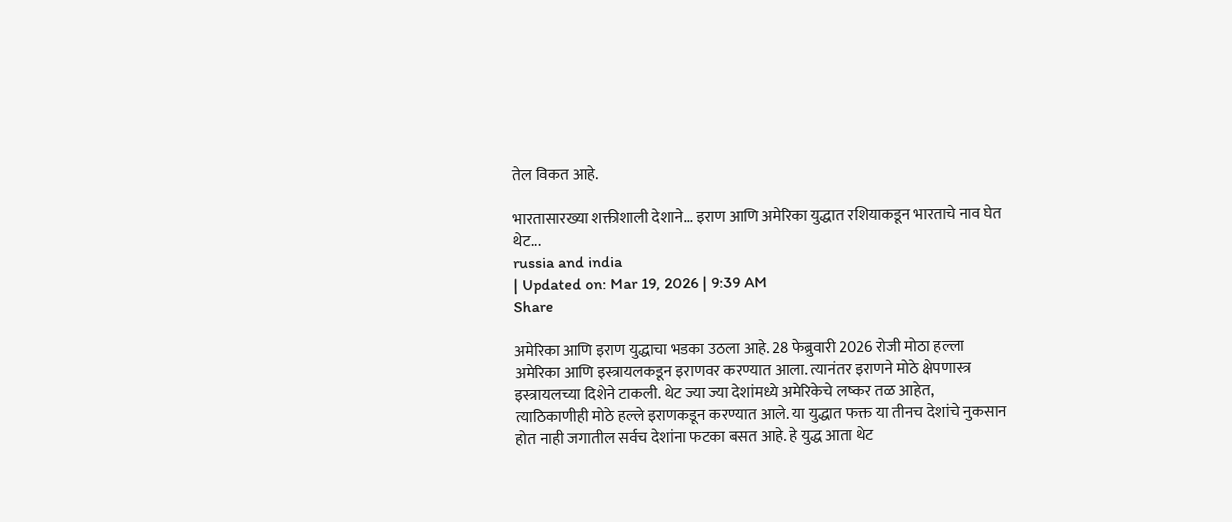तेल विकत आहे.

भारतासारख्या शक्तीशाली देशाने... इराण आणि अमेरिका युद्धात रशियाकडून भारताचे नाव घेत थेट...
russia and india
| Updated on: Mar 19, 2026 | 9:39 AM
Share

अमेरिका आणि इराण युद्धाचा भडका उठला आहे. 28 फेब्रुवारी 2026 रोजी मोठा हल्ला अमेरिका आणि इस्त्रायलकडून इराणवर करण्यात आला. त्यानंतर इराणने मोठे क्षेपणास्त्र इस्त्रायलच्या दिशेने टाकली. थेट ज्या ज्या देशांमध्ये अमेरिकेचे लष्कर तळ आहेत, त्याठिकाणीही मोठे हल्ले इराणकडून करण्यात आले. या युद्धात फक्त या तीनच देशांचे नुकसान होत नाही जगातील सर्वच देशांना फटका बसत आहे. हे युद्ध आता थेट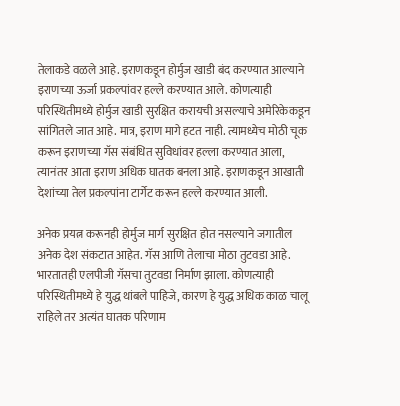तेलाकडे वळले आहे. इराणकडून होर्मुज खाडी बंद करण्यात आल्याने इराणच्या ऊर्जा प्रकल्पांवर हल्ले करण्यात आले. कोणत्याही परिस्थितीमध्ये होर्मुज खाडी सुरक्षित करायची असल्याचे अमेरिकेकडून सांगितले जात आहे. मात्र, इराण मागे हटत नाही. त्यामध्येच मोठी चूक करून इराणच्या गॅस संबंधित सुविधांवर हल्ला करण्यात आला, त्यानंतर आता इराण अधिक घातक बनला आहे. इराणकडून आखाती देशांच्या तेल प्रकल्पांना टार्गेट करून हल्ले करण्यात आली.

अनेक प्रयत्न करूनही होर्मुज मार्ग सुरक्षित होत नसल्याने जगातील अनेक देश संकटात आहेत. गॅस आणि तेलाचा मोठा तुटवडा आहे. भारतातही एलपीजी गॅसचा तुटवडा निर्माण झाला. कोणत्याही परिस्थितीमध्ये हे युद्ध थांबले पाहिजे, कारण हे युद्ध अधिक काळ चालू राहिले तर अत्यंत घातक परिणाम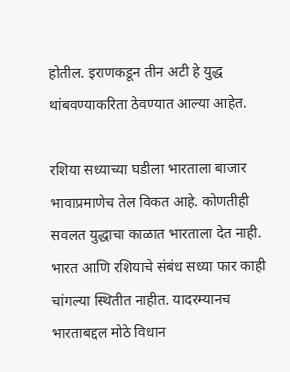होतील. इराणकडून तीन अटी हे युद्ध थांबवण्याकरिता ठेवण्यात आल्या आहेत.

रशिया सध्याच्या घडीला भारताला बाजार भावाप्रमाणेच तेल विकत आहे. कोणतीही सवलत युद्धाचा काळात भारताला देत नाही. भारत आणि रशियाचे संबंध सध्या फार काही चांगल्या स्थितीत नाहीत. यादरम्यानच भारताबद्दल मोठे विधान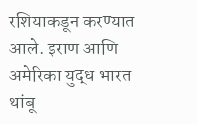रशियाकडून करण्यात आले. इराण आणि अमेरिका युद्ध भारत थांबू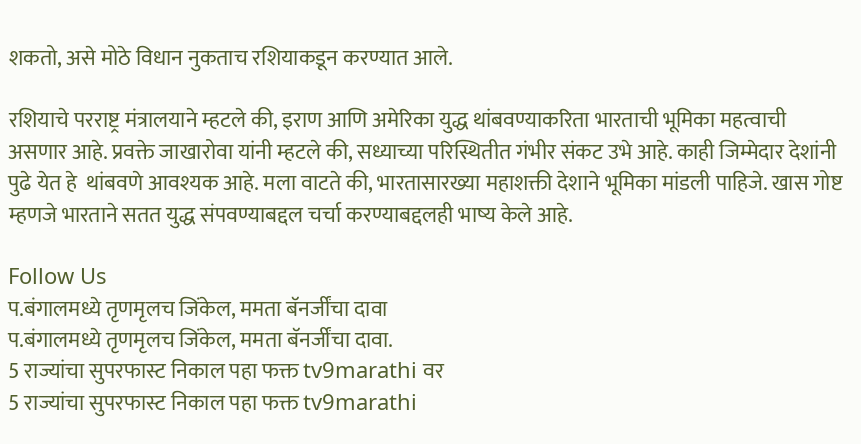शकतो, असे मोठे विधान नुकताच रशियाकडून करण्यात आले.

रशियाचे परराष्ट्र मंत्रालयाने म्हटले की, इराण आणि अमेरिका युद्ध थांबवण्याकरिता भारताची भूमिका महत्वाची असणार आहे. प्रवक्ते जाखारोवा यांनी म्हटले की, सध्याच्या परिस्थितीत गंभीर संकट उभे आहे. काही जिम्मेदार देशांनी पुढे येत हे  थांबवणे आवश्यक आहे. मला वाटते की, भारतासारख्या महाशक्ती देशाने भूमिका मांडली पाहिजे. खास गोष्ट म्हणजे भारताने सतत युद्ध संपवण्याबद्दल चर्चा करण्याबद्दलही भाष्य केले आहे.

Follow Us
प.बंगालमध्ये तृणमृलच जिंकेल, ममता बॅनर्जींचा दावा
प.बंगालमध्ये तृणमृलच जिंकेल, ममता बॅनर्जींचा दावा.
5 राज्यांचा सुपरफास्ट निकाल पहा फक्त tv9marathi वर
5 राज्यांचा सुपरफास्ट निकाल पहा फक्त tv9marathi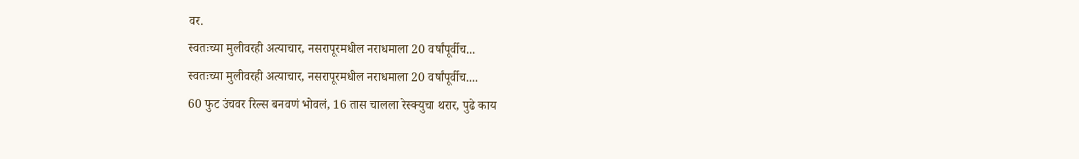वर.
स्वतःच्या मुलीवरही अत्याचार, नसरापूरमधील नराधमाला 20 वर्षांपूर्वीच...
स्वतःच्या मुलीवरही अत्याचार, नसरापूरमधील नराधमाला 20 वर्षांपूर्वीच....
60 फुट उंचवर रिल्स बनवणं भोवलं, 16 तास चालला रेस्क्युचा थरार, पुढे काय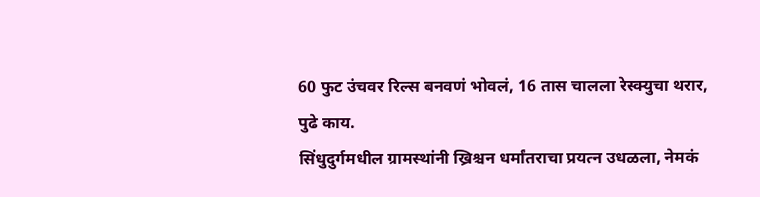60 फुट उंचवर रिल्स बनवणं भोवलं, 16 तास चालला रेस्क्युचा थरार, पुढे काय.
सिंधुदुर्गमधील ग्रामस्थांनी ख्रिश्चन धर्मांतराचा प्रयत्न उधळला, नेमकं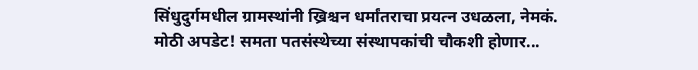सिंधुदुर्गमधील ग्रामस्थांनी ख्रिश्चन धर्मांतराचा प्रयत्न उधळला, नेमकं.
मोठी अपडेट! समता पतसंस्थेच्या संस्थापकांची चौकशी होणार...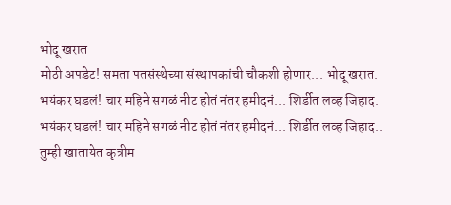भोदू खरात
मोठी अपडेट! समता पतसंस्थेच्या संस्थापकांची चौकशी होणार... भोदू खरात.
भयंकर घडलं! चार महिने सगळं नीट होतं नंतर हमीदनं... शिर्डीत लव्ह जिहाद.
भयंकर घडलं! चार महिने सगळं नीट होतं नंतर हमीदनं... शिर्डीत लव्ह जिहाद..
तुम्ही खातायेत कृत्रीम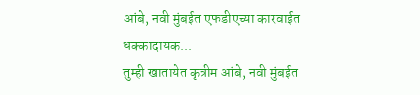आंबे, नवी मुंबईत एफडीएच्या कारवाईत धक्कादायक...
तुम्ही खातायेत कृत्रीम आंबे, नवी मुंबईत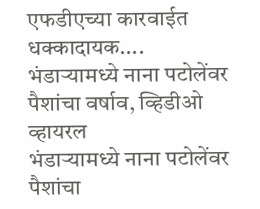एफडीएच्या कारवाईत धक्कादायक....
भंडाऱ्यामध्ये नाना पटोलेंवर पैशांचा वर्षाव, व्हिडीओ व्हायरल
भंडाऱ्यामध्ये नाना पटोलेंवर पैशांचा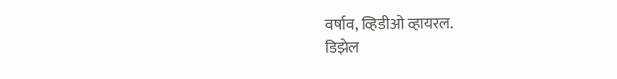वर्षाव, व्हिडीओ व्हायरल.
डिझेल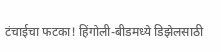टंचाईचा फटका! हिंगोली-बीडमध्ये डिझेलसाठी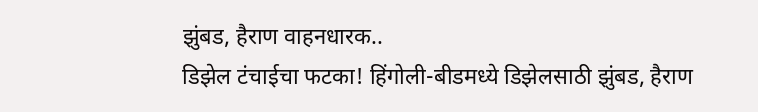झुंबड, हैराण वाहनधारक..
डिझेल टंचाईचा फटका! हिंगोली-बीडमध्ये डिझेलसाठी झुंबड, हैराण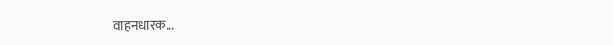वाहनधारक...